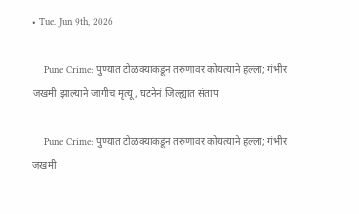• Tue. Jun 9th, 2026

    Pune Crime: पुण्यात टोळक्याकडून तरुणावर कोयत्याने हल्ला; गंभीर जखमी झाल्याने जागीच मृत्यू, घटनेनं जिल्ह्यात संताप

    Pune Crime: पुण्यात टोळक्याकडून तरुणावर कोयत्याने हल्ला; गंभीर जखमी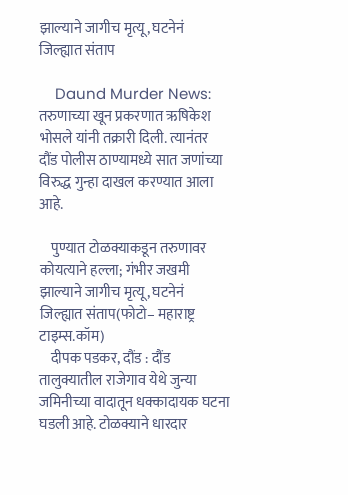झाल्याने जागीच मृत्यू, घटनेनं जिल्ह्यात संताप

    Daund Murder News: तरुणाच्या खून प्रकरणात ऋषिकेश भोसले यांनी तक्रारी दिली. त्यानंतर दौंड पोलीस ठाण्यामध्ये सात जणांच्या विरुद्ध गुन्हा दाखल करण्यात आला आहे.

    पुण्यात टोळक्याकडून तरुणावर कोयत्याने हल्ला; गंभीर जखमी झाल्याने जागीच मृत्यू, घटनेनं जिल्ह्यात संताप(फोटो– महाराष्ट्र टाइम्स.कॉम)
    दीपक पडकर, दौंड : दौंड तालुक्यातील राजेगाव येथे जुन्या जमिनीच्या वादातून धक्कादायक घटना घडली आहे. टोळक्याने धारदार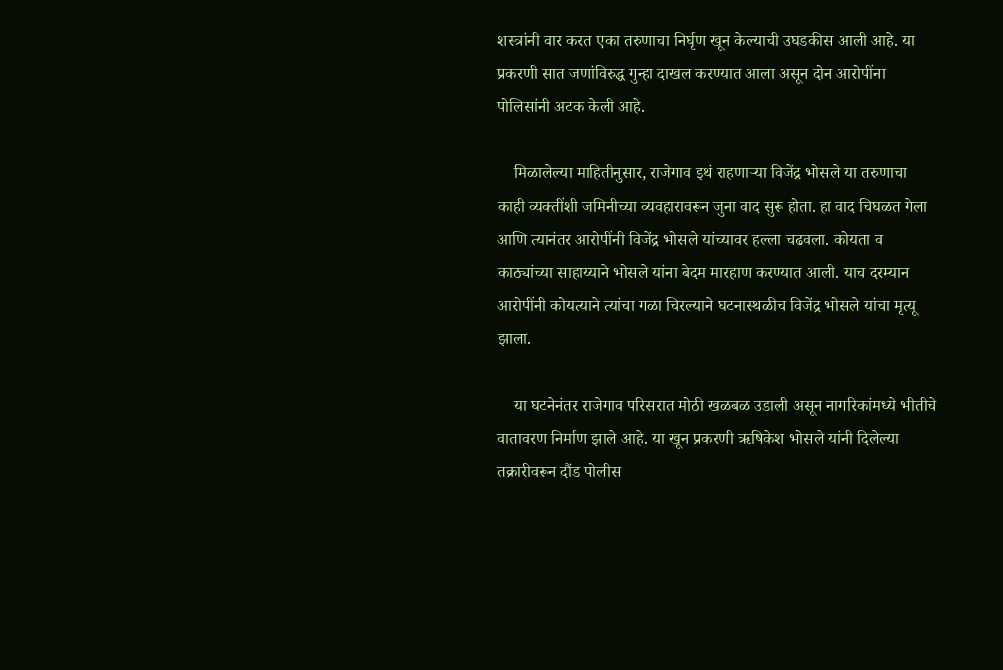शस्त्रांनी वार करत एका तरुणाचा निर्घृण खून केल्याची उघडकीस आली आहे. या प्रकरणी सात जणांविरुद्ध गुन्हा दाखल करण्यात आला असून दोन आरोपींना पोलिसांनी अटक केली आहे.

    मिळालेल्या माहितीनुसार, राजेगाव इथं राहणाऱ्या विजेंद्र भोसले या तरुणाचा काही व्यक्तींशी जमिनीच्या व्यवहारावरून जुना वाद सुरू होता. हा वाद चिघळत गेला आणि त्यानंतर आरोपींनी विजेंद्र भोसले यांच्यावर हल्ला चढवला. कोयता व काठ्यांच्या साहाय्याने भोसले यांना बेदम मारहाण करण्यात आली. याच दरम्यान आरोपींनी कोयत्याने त्यांचा गळा चिरल्याने घटनास्थळीच विजेंद्र भोसले यांचा मृत्यू झाला.

    या घटनेनंतर राजेगाव परिसरात मोठी खळबळ उडाली असून नागरिकांमध्ये भीतीचे वातावरण निर्माण झाले आहे. या खून प्रकरणी ऋषिकेश भोसले यांनी दिलेल्या तक्रारीवरून दौंड पोलीस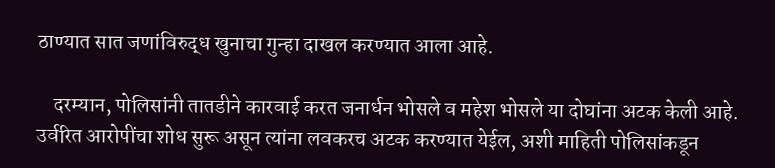ठाण्यात सात जणांविरुद्ध खुनाचा गुन्हा दाखल करण्यात आला आहे.

    दरम्यान, पोलिसांनी तातडीने कारवाई करत जनार्धन भोसले व महेश भोसले या दोघांना अटक केली आहे. उर्वरित आरोपींचा शोध सुरू असून त्यांना लवकरच अटक करण्यात येईल, अशी माहिती पोलिसांकडून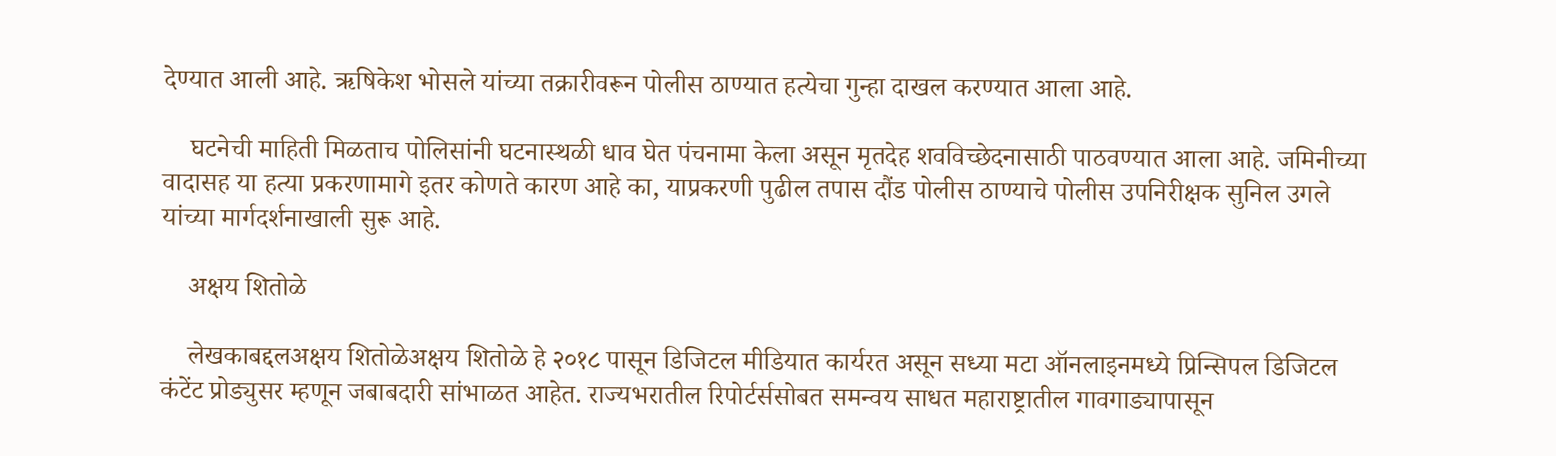देण्यात आली आहे. ऋषिकेश भोसले यांच्या तक्रारीवरून पोलीस ठाण्यात हत्येचा गुन्हा दाखल करण्यात आला आहे.

    घटनेची माहिती मिळताच पोलिसांनी घटनास्थळी धाव घेत पंचनामा केला असून मृतदेह शवविच्छेदनासाठी पाठवण्यात आला आहे. जमिनीच्या वादासह या हत्या प्रकरणामागे इतर कोणते कारण आहे का, याप्रकरणी पुढील तपास दौंड पोलीस ठाण्याचे पोलीस उपनिरीक्षक सुनिल उगले यांच्या मार्गदर्शनाखाली सुरू आहे.

    अक्षय शितोळे

    लेखकाबद्दलअक्षय शितोळेअक्षय शितोळे हे २०१८ पासून डिजिटल मीडियात कार्यरत असून सध्या मटा ऑनलाइनमध्ये प्रिन्सिपल डिजिटल कंटेंट प्रोड्युसर म्हणून जबाबदारी सांभाळत आहेत. राज्यभरातील रिपोर्टर्ससोबत समन्वय साधत महाराष्ट्रातील गावगाड्यापासून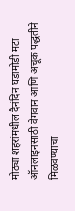मोठ्या शहरांमधील दैनंदिन घडामोडी मटा ऑनलाइनसाठी वेगवान आणि अचूक पद्धतीने मिळवण्याचा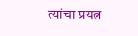त्यांचा प्रयत्न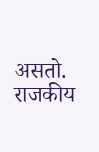असतो. राजकीय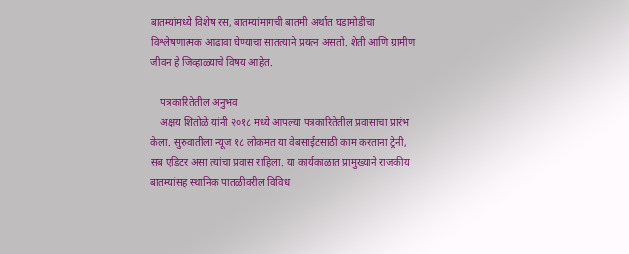बातम्यांमध्ये विशेष रस, बातम्यांमागची बातमी अर्थात घडामोडींचा विश्लेषणात्मक आढावा घेण्याचा सातत्याने प्रयत्न असतो. शेती आणि ग्रामीण जीवन हे जिव्हाळ्याचे विषय आहेत.

    पत्रकारितेतील अनुभव
    अक्षय शितोळे यांनी २०१८ मध्ये आपल्या पत्रकारितेतील प्रवासाचा प्रारंभ केला. सुरुवातीला न्यूज १८ लोकमत या वेबसाईटसाठी काम करताना ट्रेनी, सब एडिटर असा त्यांचा प्रवास राहिला. या कार्यकाळात प्रामुख्याने राजकीय बातम्यांसह स्थानिक पातळीवरील विविध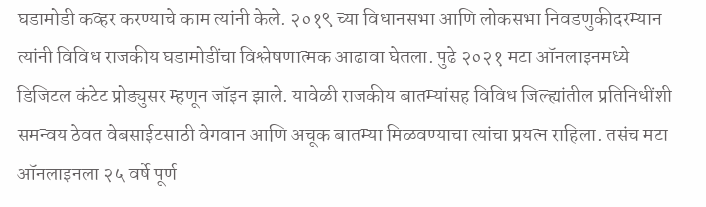घडामोडी कव्हर करण्याचे काम त्यांनी केले. २०१९ च्या विधानसभा आणि लोकसभा निवडणुकीदरम्यान त्यांनी विविध राजकीय घडामोडींचा विश्लेषणात्मक आढावा घेतला. पुढे २०२१ मटा ऑनलाइनमध्ये डिजिटल कंटेट प्रोड्युसर म्हणून जॉइन झाले. यावेळी राजकीय बातम्यांसह विविध जिल्ह्यांतील प्रतिनिधींशी समन्वय ठेवत वेबसाईटसाठी वेगवान आणि अचूक बातम्या मिळवण्याचा त्यांचा प्रयत्न राहिला. तसंच मटा ऑनलाइनला २५ वर्षे पूर्ण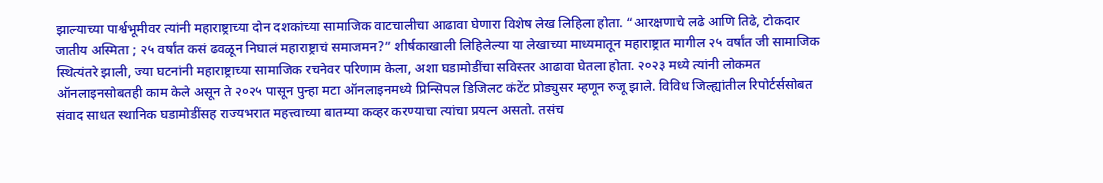झाल्याच्या पार्श्वभूमीवर त्यांनी महाराष्ट्राच्या दोन दशकांच्या सामाजिक वाटचालीचा आढावा घेणारा विशेष लेख लिहिला होता. “आरक्षणाचे लढे आणि तिढे, टोकदार जातीय अस्मिता ; २५ वर्षांत कसं ढवळून निघालं महाराष्ट्राचं समाजमन?” शीर्षकाखाली लिहिलेल्या या लेखाच्या माध्यमातून महाराष्ट्रात मागील २५ वर्षांत जी सामाजिक स्थित्यंतरे झाली, ज्या घटनांनी महाराष्ट्राच्या सामाजिक रचनेवर परिणाम केला, अशा घडामोडींचा सविस्तर आढावा घेतला होता. २०२३ मध्ये त्यांनी लोकमत ऑनलाइनसोबतही काम केले असून ते २०२५ पासून पुन्हा मटा ऑनलाइनमध्ये प्रिन्सिपल डिजिलट कंटेंट प्रोड्युसर म्हणून रुजू झाले. विविध जिल्ह्यांतील रिपोर्टर्ससोबत संवाद साधत स्थानिक घडामोडींसह राज्यभरात महत्त्वाच्या बातम्या कव्हर करण्याचा त्यांचा प्रयत्न असतो. तसंच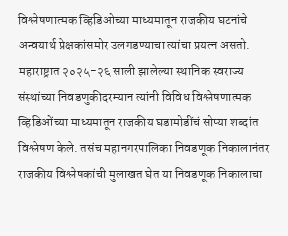विश्लेषणात्मक व्हिडिओच्या माध्यमातून राजकीय घटनांचे अन्वयार्थ प्रेक्षकांसमोर उलगडण्याचा त्यांचा प्रयत्न असतो. महाराष्ट्रात २०२५-२६ साली झालेल्या स्थानिक स्वराज्य संस्थांच्या निवडणुकीदरम्यान त्यांनी विविध विश्लेषणात्मक व्हिडिओंच्या माध्यमातून राजकीय घडामोडींचं सोप्या शब्दांत विश्लेषण केले. तसंच महानगरपालिका निवडणूक निकालानंतर राजकीय विश्लेषकांची मुलाखत घेत या निवडणूक निकालाचा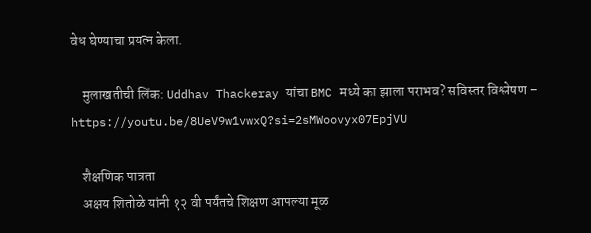वेध घेण्याचा प्रयत्न केला.

    मुलाखतीची लिंक: Uddhav Thackeray यांचा BMC मध्ये का झाला पराभव? सविस्तर विश्लेषण – https://youtu.be/8UeV9w1vwxQ?si=2sMWoovyx07EpjVU

    शैक्षणिक पात्रता
    अक्षय शितोळे यांनी १२ वी पर्यंतचे शिक्षण आपल्या मूळ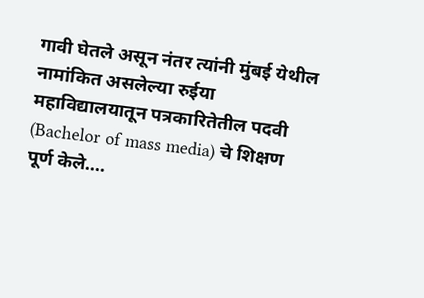गावी घेतले असून नंतर त्यांनी मुंबई येथील नामांकित असलेल्या रुईया महाविद्यालयातून पत्रकारितेतील पदवी (Bachelor of mass media) चे शिक्षण पूर्ण केले.…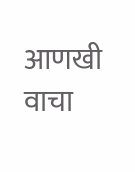आणखी वाचा